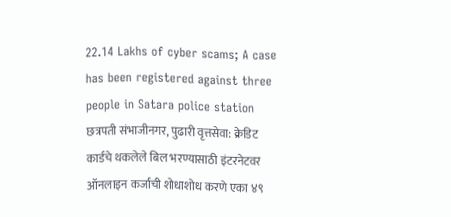22.14 Lakhs of cyber scams; A case has been registered against three people in Satara police station
छत्रपती संभाजीनगर, पुढारी वृत्तसेवा: क्रेडिट कार्डचे थकलेले बिल भरण्यासाठी इंटरनेटवर ऑनलाइन कर्जाची शोधाशोध करणे एका ४९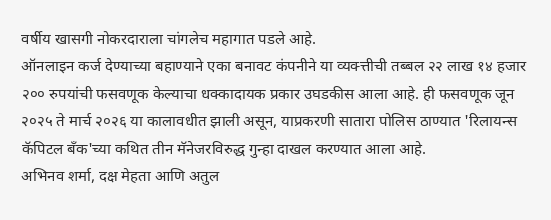वर्षीय खासगी नोकरदाराला चांगलेच महागात पडले आहे.
ऑनलाइन कर्ज देण्याच्या बहाण्याने एका बनावट कंपनीने या व्यक्त्तीची तब्बल २२ लाख १४ हजार २०० रुपयांची फसवणूक केल्याचा धक्कादायक प्रकार उघडकीस आला आहे. ही फसवणूक जून २०२५ ते मार्च २०२६ या कालावधीत झाली असून, याप्रकरणी सातारा पोलिस ठाण्यात 'रिलायन्स कॅपिटल बँक'च्या कथित तीन मॅनेजरविरुद्ध गुन्हा दाखल करण्यात आला आहे.
अभिनव शर्मा, दक्ष मेहता आणि अतुल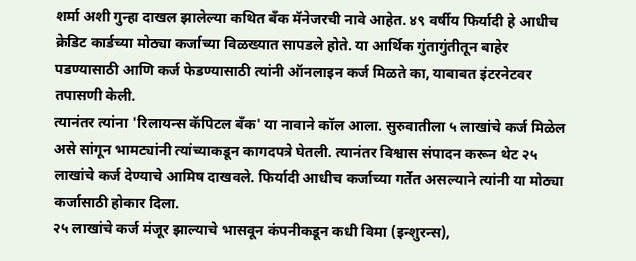शर्मा अशी गुन्हा दाखल झालेल्या कथित बँक मॅनेजरची नावे आहेत. ४९ वर्षीय फिर्यादी हे आधीच क्रेडिट कार्डच्या मोठ्या कर्जाच्या विळख्यात सापडले होते. या आर्थिक गुंतागुंतीतून बाहेर पडण्यासाठी आणि कर्ज फेडण्यासाठी त्यांनी ऑनलाइन कर्ज मिळते का, याबाबत इंटरनेटवर तपासणी केली.
त्यानंतर त्यांना 'रिलायन्स कॅपिटल बँक' या नावाने कॉल आला. सुरुवातीला ५ लाखांचे कर्ज मिळेल असे सांगून भामट्यांनी त्यांच्याकडून कागदपत्रे घेतली. त्यानंतर विश्वास संपादन करून थेट २५ लाखांचे कर्ज देण्याचे आमिष दाखवले. फिर्यादी आधीच कर्जाच्या गर्तेत असल्याने त्यांनी या मोठ्या कर्जासाठी होकार दिला.
२५ लाखांचे कर्ज मंजूर झाल्याचे भासवून कंपनीकडून कधी विमा (इन्शुरन्स),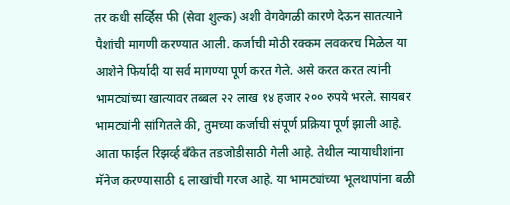तर कधी सर्व्हिस फी (सेवा शुल्क) अशी वेगवेगळी कारणे देऊन सातत्याने पैशांची मागणी करण्यात आली. कर्जाची मोठी रक्कम लवकरच मिळेल या आशेने फिर्यादी या सर्व मागण्या पूर्ण करत गेले. असे करत करत त्यांनी भामट्यांच्या खात्यावर तब्बल २२ लाख १४ हजार २०० रुपये भरले. सायबर भामट्यांनी सांगितले की, तुमच्या कर्जाची संपूर्ण प्रक्रिया पूर्ण झाली आहे.
आता फाईल रिझर्व्ह बँकेत तडजोडीसाठी गेली आहे. तेथील न्यायाधीशांना मॅनेज करण्यासाठी ६ लाखांची गरज आहे. या भामट्यांच्या भूलथापांना बळी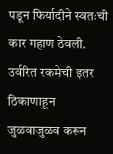पडून फिर्यादीने स्वतःची कार गहाण ठेवली. उर्वरित रकमेची इतर ठिकाणाहून जुळवाजुळव करून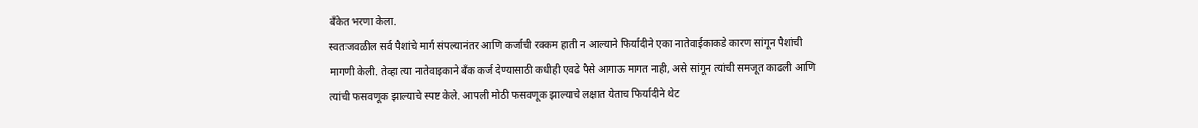बँकेत भरणा केला.
स्वतःजवळील सर्व पैशांचे मार्ग संपल्यानंतर आणि कर्जाची रक्कम हाती न आल्याने फिर्यादीने एका नातेवाईकाकडे कारण सांगून पैशांची मागणी केली. तेव्हा त्या नातेवाइकाने बँक कर्ज देण्यासाठी कधीही एवढे पैसे आगाऊ मागत नाही, असे सांगून त्यांची समजूत काढली आणि त्यांची फसवणूक झाल्याचे स्पष्ट केले. आपली मोठी फसवणूक झाल्याचे लक्षात येताच फिर्यादीने थेट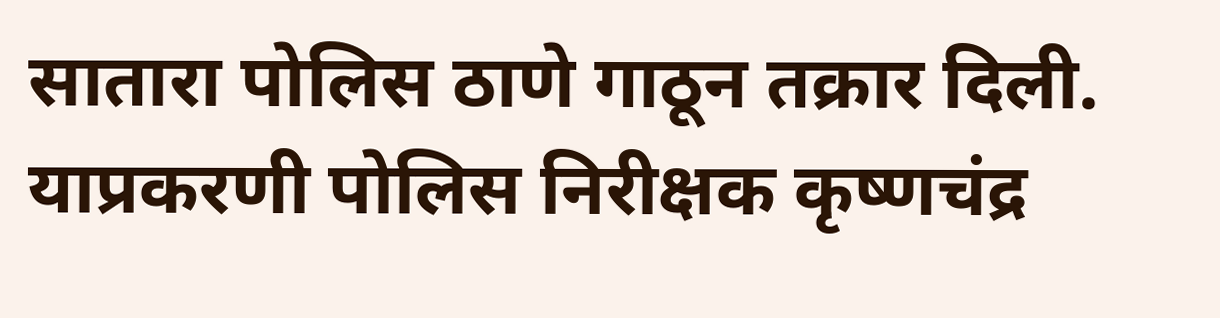सातारा पोलिस ठाणे गाठून तक्रार दिली. याप्रकरणी पोलिस निरीक्षक कृष्णचंद्र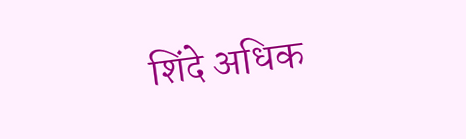शिंदे अधिक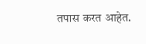तपास करत आहेत.